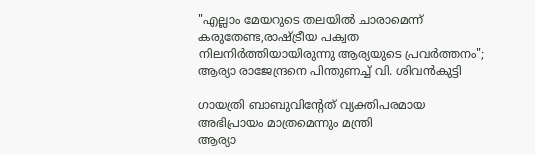"എല്ലാം മേയറുടെ തലയിൽ ചാരാമെന്ന് കരുതേണ്ട,രാഷ്ട്രീയ പക്വത നിലനിർത്തിയായിരുന്നു ആര്യയുടെ പ്രവർത്തനം"; ആര്യാ രാജേന്ദ്രനെ പിന്തുണച്ച് വി. ശിവൻകുട്ടി

ഗായത്രി ബാബുവിൻ്റേത് വ്യക്തിപരമായ അഭിപ്രായം മാത്രമെന്നും മന്ത്രി
ആര്യാ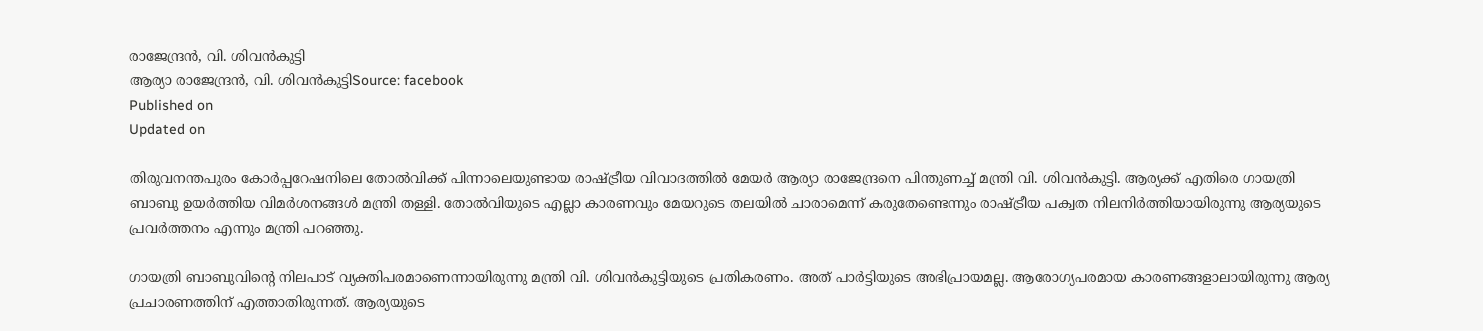രാജേന്ദ്രൻ, വി. ശിവൻകുട്ടി
ആര്യാ രാജേന്ദ്രൻ, വി. ശിവൻകുട്ടിSource: facebook
Published on
Updated on

തിരുവനന്തപുരം കോർപ്പറേഷനിലെ തോൽവിക്ക് പിന്നാലെയുണ്ടായ രാഷ്ട്രീയ വിവാദത്തിൽ മേയർ ആര്യാ രാജേന്ദ്രനെ പിന്തുണച്ച് മന്ത്രി വി. ശിവൻകുട്ടി. ആര്യക്ക് എതിരെ ഗായത്രി ബാബു ഉയർത്തിയ വിമർശനങ്ങൾ മന്ത്രി തള്ളി. തോൽവിയുടെ എല്ലാ കാരണവും മേയറുടെ തലയിൽ ചാരാമെന്ന് കരുതേണ്ടെന്നും രാഷ്ട്രീയ പക്വത നിലനിർത്തിയായിരുന്നു ആര്യയുടെ പ്രവർത്തനം എന്നും മന്ത്രി പറഞ്ഞു.

ഗായത്രി ബാബുവിൻ്റെ നിലപാട് വ്യക്തിപരമാണെന്നായിരുന്നു മന്ത്രി വി. ശിവൻകുട്ടിയുടെ പ്രതികരണം. അത് പാർട്ടിയുടെ അഭിപ്രായമല്ല. ആരോഗ്യപരമായ കാരണങ്ങളാലായിരുന്നു ആര്യ പ്രചാരണത്തിന് എത്താതിരുന്നത്. ആര്യയുടെ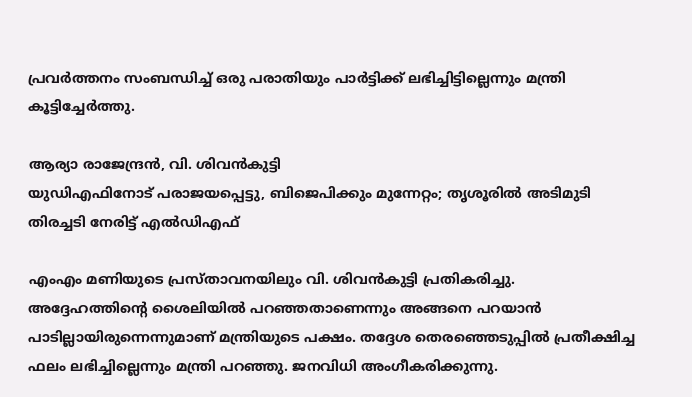പ്രവർത്തനം സംബന്ധിച്ച് ഒരു പരാതിയും പാർട്ടിക്ക് ലഭിച്ചിട്ടില്ലെന്നും മന്ത്രി കൂട്ടിച്ചേർത്തു.

ആര്യാ രാജേന്ദ്രൻ, വി. ശിവൻകുട്ടി
യുഡിഎഫിനോട് പരാജയപ്പെട്ടു, ബിജെപിക്കും മുന്നേറ്റം; തൃശൂരിൽ അടിമുടി തിരച്ചടി നേരിട്ട് എൽഡിഎഫ്

എംഎം മണിയുടെ പ്രസ്താവനയിലും വി. ശിവൻകുട്ടി പ്രതികരിച്ചു. അദ്ദേഹത്തിൻ്റെ ശൈലിയിൽ പറഞ്ഞതാണെന്നും അങ്ങനെ പറയാൻ പാടില്ലായിരുന്നെന്നുമാണ് മന്ത്രിയുടെ പക്ഷം. തദ്ദേശ തെരഞ്ഞെടുപ്പിൽ പ്രതീക്ഷിച്ച ഫലം ലഭിച്ചില്ലെന്നും മന്ത്രി പറഞ്ഞു. ജനവിധി അംഗീകരിക്കുന്നു.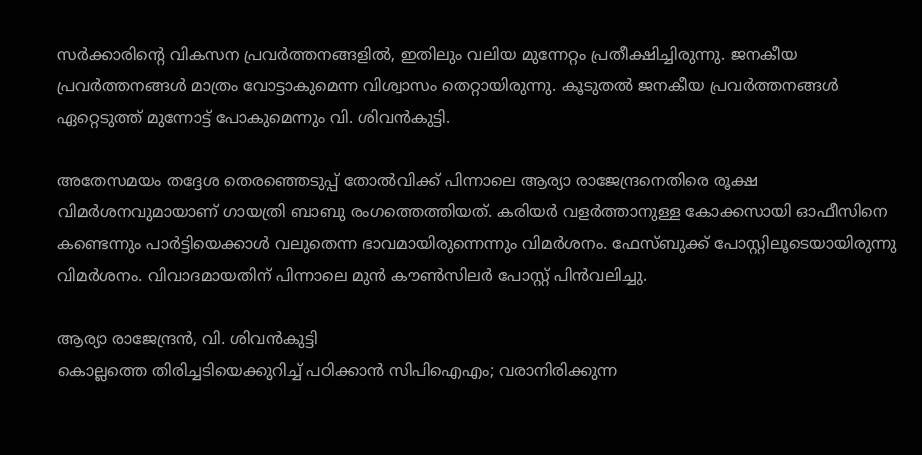സർക്കാരിന്റെ വികസന പ്രവർത്തനങ്ങളിൽ, ഇതിലും വലിയ മുന്നേറ്റം പ്രതീക്ഷിച്ചിരുന്നു. ജനകീയ പ്രവർത്തനങ്ങൾ മാത്രം വോട്ടാകുമെന്ന വിശ്വാസം തെറ്റായിരുന്നു. കൂടുതൽ ജനകീയ പ്രവർത്തനങ്ങൾ ഏറ്റെടുത്ത് മുന്നോട്ട് പോകുമെന്നും വി. ശിവൻകുട്ടി.

അതേസമയം തദ്ദേശ തെരഞ്ഞെടുപ്പ് തോൽവിക്ക് പിന്നാലെ ആര്യാ രാജേന്ദ്രനെതിരെ രൂക്ഷ വിമർശനവുമായാണ് ഗായത്രി ബാബു രംഗത്തെത്തിയത്. കരിയർ വളർത്താനുള്ള കോക്കസായി ഓഫീസിനെ കണ്ടെന്നും പാർട്ടിയെക്കാൾ വലുതെന്ന ഭാവമായിരുന്നെന്നും വിമർശനം. ഫേസ്ബുക്ക് പോസ്റ്റിലൂടെയായിരുന്നു വിമർശനം. വിവാദമായതിന് പിന്നാലെ മുൻ കൗൺസിലർ പോസ്റ്റ് പിൻവലിച്ചു.

ആര്യാ രാജേന്ദ്രൻ, വി. ശിവൻകുട്ടി
കൊല്ലത്തെ തിരിച്ചടിയെക്കുറിച്ച് പഠിക്കാന്‍ സിപിഐഎം; വരാനിരിക്കുന്ന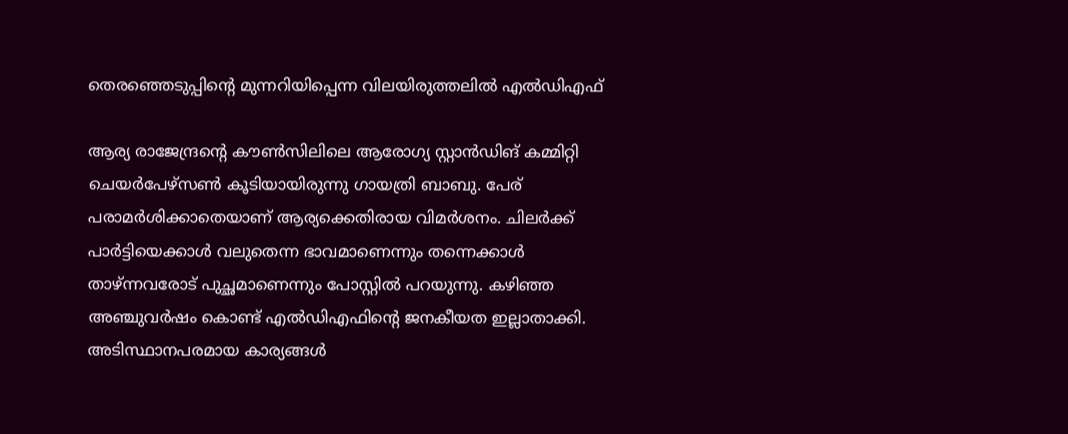തെരഞ്ഞെടുപ്പിന്റെ മുന്നറിയിപ്പെന്ന വിലയിരുത്തലില്‍ എല്‍ഡിഎഫ്

ആര്യ രാജേന്ദ്രന്റെ കൗൺസിലിലെ ആരോഗ്യ സ്റ്റാൻഡിങ് കമ്മിറ്റി ചെയർപേഴ്സൺ കൂടിയായിരുന്നു ഗായത്രി ബാബു. പേര് പരാമർശിക്കാതെയാണ് ആര്യക്കെതിരായ വിമർശനം. ചിലർക്ക് പാർട്ടിയെക്കാൾ വലുതെന്ന ഭാവമാണെന്നും തന്നെക്കാൾ താഴ്‌ന്നവരോട് പുച്ഛമാണെന്നും പോസ്റ്റിൽ പറയുന്നു. കഴിഞ്ഞ അഞ്ചുവർഷം കൊണ്ട് എൽഡിഎഫിന്റെ ജനകീയത ഇല്ലാതാക്കി. അടിസ്ഥാനപരമായ കാര്യങ്ങൾ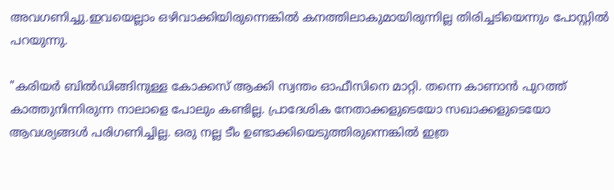അവഗണിച്ചു.ഇവയെല്ലാം ഒഴിവാക്കിയിരുന്നെങ്കിൽ കനത്തിലാകുമായിരുന്നില്ല തിരിച്ചടിയെന്നും പോസ്റ്റിൽ പറയുന്നു.

"കരിയർ ബിൽഡിങ്ങിനുള്ള കോക്കസ് ആക്കി സ്വന്തം ഓഫീസിനെ മാറ്റി. തന്നെ കാണാൻ പുറത്ത് കാത്തുനിന്നിരുന്ന നാലാളെ പോലും കണ്ടില്ല. പ്രാദേശിക നേതാക്കളുടെയോ സഖാക്കളുടെയോ ആവശ്യങ്ങൾ പരിഗണിച്ചില്ല. ഒരു നല്ല ടീം ഉണ്ടാക്കിയെടുത്തിരുന്നെങ്കിൽ ഇത്ര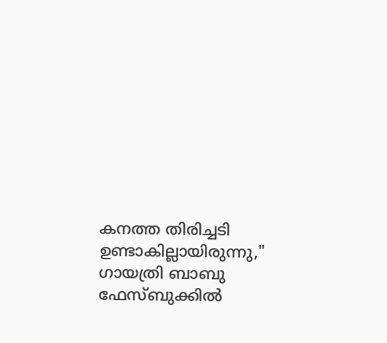കനത്ത തിരിച്ചടി ഉണ്ടാകില്ലായിരുന്നു," ഗായത്രി ബാബു ഫേസ്ബുക്കിൽ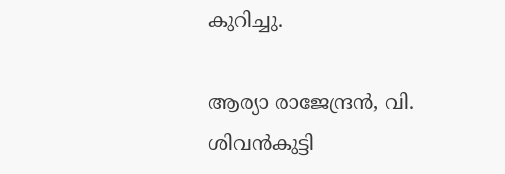കുറിച്ചു.

ആര്യാ രാജേന്ദ്രൻ, വി. ശിവൻകുട്ടി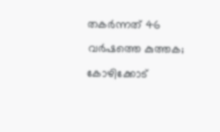തകര്‍ന്നത് 46 വര്‍ഷത്തെ കുത്തക; കോഴിക്കോട്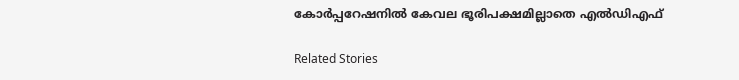കോര്‍പ്പറേഷനില്‍ കേവല ഭൂരിപക്ഷമില്ലാതെ എല്‍ഡിഎഫ്

Related Stories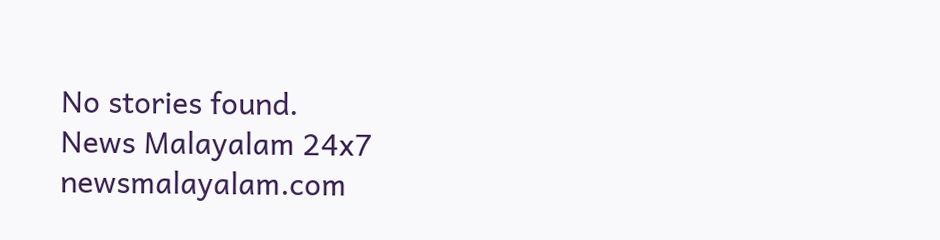No stories found.
News Malayalam 24x7
newsmalayalam.com